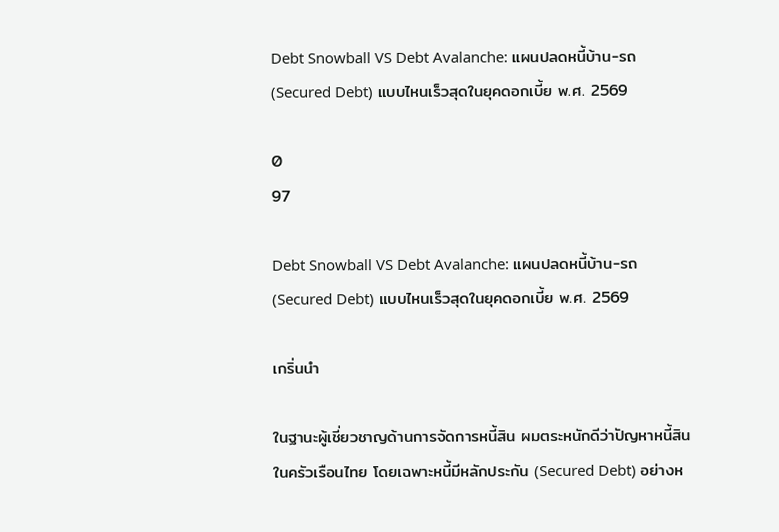Debt Snowball VS Debt Avalanche: แผนปลดหนี้บ้าน-รถ (Secured Debt) แบบไหนเร็วสุดในยุคดอกเบี้ย พ.ศ. 2569

0
97

Debt Snowball VS Debt Avalanche: แผนปลดหนี้บ้าน-รถ (Secured Debt) แบบไหนเร็วสุดในยุคดอกเบี้ย พ.ศ. 2569

เกริ่นนำ

ในฐานะผู้เชี่ยวชาญด้านการจัดการหนี้สิน ผมตระหนักดีว่าปัญหาหนี้สินในครัวเรือนไทย โดยเฉพาะหนี้มีหลักประกัน (Secured Debt) อย่างห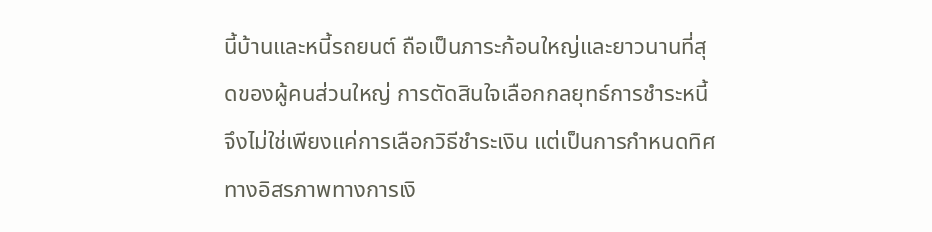นี้บ้านและหนี้รถยนต์ ถือเป็นภาระก้อนใหญ่และยาวนานที่สุดของผู้คนส่วนใหญ่ การตัดสินใจเลือกกลยุทธ์การชำระหนี้จึงไม่ใช่เพียงแค่การเลือกวิธีชำระเงิน แต่เป็นการกำหนดทิศทางอิสรภาพทางการเงิ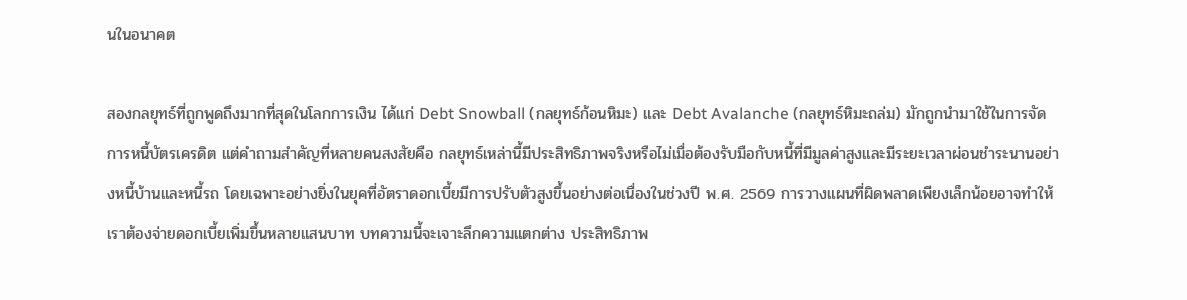นในอนาคต

สองกลยุทธ์ที่ถูกพูดถึงมากที่สุดในโลกการเงิน ได้แก่ Debt Snowball (กลยุทธ์ก้อนหิมะ) และ Debt Avalanche (กลยุทธ์หิมะถล่ม) มักถูกนำมาใช้ในการจัดการหนี้บัตรเครดิต แต่คำถามสำคัญที่หลายคนสงสัยคือ กลยุทธ์เหล่านี้มีประสิทธิภาพจริงหรือไม่เมื่อต้องรับมือกับหนี้ที่มีมูลค่าสูงและมีระยะเวลาผ่อนชำระนานอย่างหนี้บ้านและหนี้รถ โดยเฉพาะอย่างยิ่งในยุคที่อัตราดอกเบี้ยมีการปรับตัวสูงขึ้นอย่างต่อเนื่องในช่วงปี พ.ศ. 2569 การวางแผนที่ผิดพลาดเพียงเล็กน้อยอาจทำให้เราต้องจ่ายดอกเบี้ยเพิ่มขึ้นหลายแสนบาท บทความนี้จะเจาะลึกความแตกต่าง ประสิทธิภาพ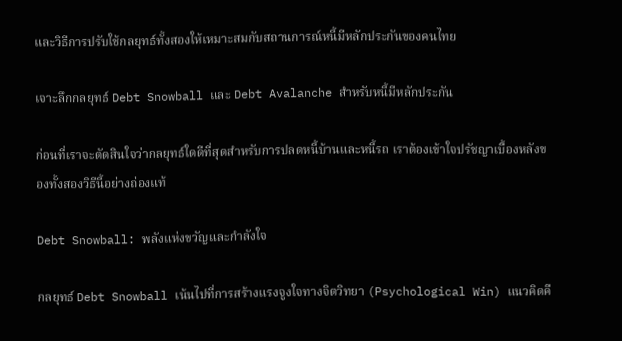และวิธีการปรับใช้กลยุทธ์ทั้งสองให้เหมาะสมกับสถานการณ์หนี้มีหลักประกันของคนไทย

เจาะลึกกลยุทธ์ Debt Snowball และ Debt Avalanche สำหรับหนี้มีหลักประกัน

ก่อนที่เราจะตัดสินใจว่ากลยุทธ์ใดดีที่สุดสำหรับการปลดหนี้บ้านและหนี้รถ เราต้องเข้าใจปรัชญาเบื้องหลังของทั้งสองวิธีนี้อย่างถ่องแท้

Debt Snowball: พลังแห่งขวัญและกำลังใจ

กลยุทธ์ Debt Snowball เน้นไปที่การสร้างแรงจูงใจทางจิตวิทยา (Psychological Win) แนวคิดคื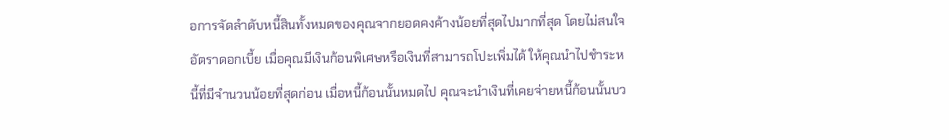อการจัดลำดับหนี้สินทั้งหมดของคุณจากยอดคงค้างน้อยที่สุดไปมากที่สุด โดยไม่สนใจอัตราดอกเบี้ย เมื่อคุณมีเงินก้อนพิเศษหรือเงินที่สามารถโปะเพิ่มได้ ให้คุณนำไปชำระหนี้ที่มีจำนวนน้อยที่สุดก่อน เมื่อหนี้ก้อนนั้นหมดไป คุณจะนำเงินที่เคยจ่ายหนี้ก้อนนั้นบว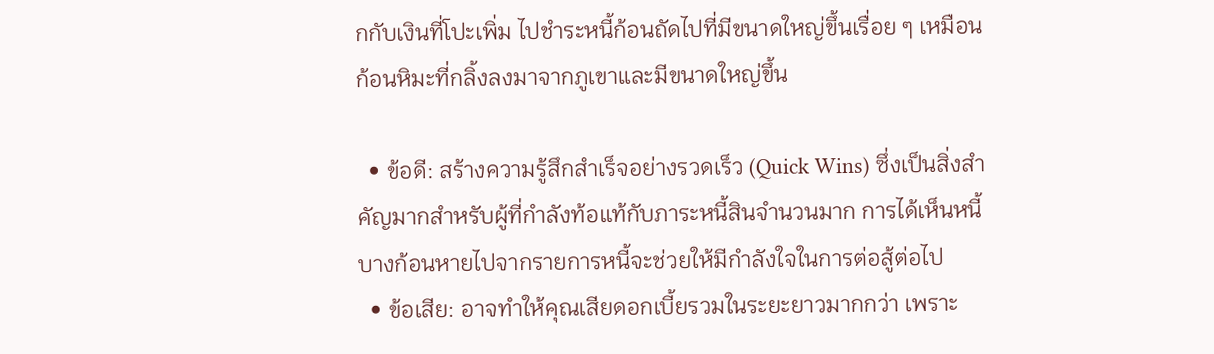กกับเงินที่โปะเพิ่ม ไปชำระหนี้ก้อนถัดไปที่มีขนาดใหญ่ขึ้นเรื่อย ๆ เหมือนก้อนหิมะที่กลิ้งลงมาจากภูเขาและมีขนาดใหญ่ขึ้น

  • ข้อดี: สร้างความรู้สึกสำเร็จอย่างรวดเร็ว (Quick Wins) ซึ่งเป็นสิ่งสำคัญมากสำหรับผู้ที่กำลังท้อแท้กับภาระหนี้สินจำนวนมาก การได้เห็นหนี้บางก้อนหายไปจากรายการหนี้จะช่วยให้มีกำลังใจในการต่อสู้ต่อไป
  • ข้อเสีย: อาจทำให้คุณเสียดอกเบี้ยรวมในระยะยาวมากกว่า เพราะ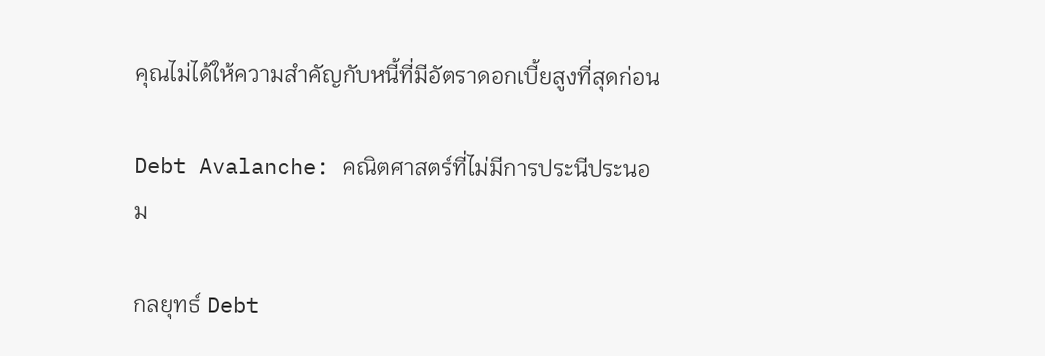คุณไม่ได้ให้ความสำคัญกับหนี้ที่มีอัตราดอกเบี้ยสูงที่สุดก่อน

Debt Avalanche: คณิตศาสตร์ที่ไม่มีการประนีประนอม

กลยุทธ์ Debt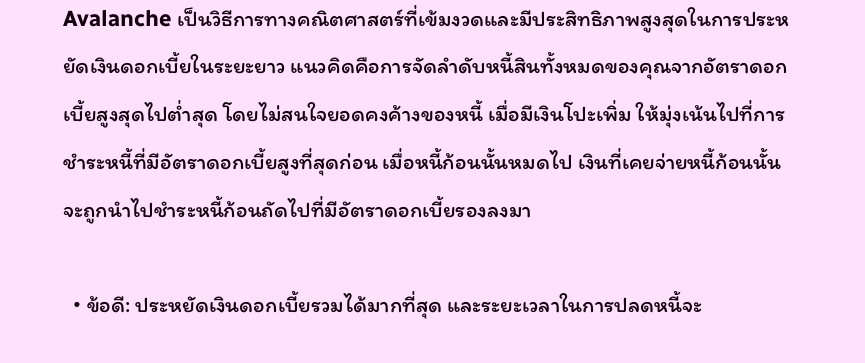Avalanche เป็นวิธีการทางคณิตศาสตร์ที่เข้มงวดและมีประสิทธิภาพสูงสุดในการประหยัดเงินดอกเบี้ยในระยะยาว แนวคิดคือการจัดลำดับหนี้สินทั้งหมดของคุณจากอัตราดอกเบี้ยสูงสุดไปต่ำสุด โดยไม่สนใจยอดคงค้างของหนี้ เมื่อมีเงินโปะเพิ่ม ให้มุ่งเน้นไปที่การชำระหนี้ที่มีอัตราดอกเบี้ยสูงที่สุดก่อน เมื่อหนี้ก้อนนั้นหมดไป เงินที่เคยจ่ายหนี้ก้อนนั้นจะถูกนำไปชำระหนี้ก้อนถัดไปที่มีอัตราดอกเบี้ยรองลงมา

  • ข้อดี: ประหยัดเงินดอกเบี้ยรวมได้มากที่สุด และระยะเวลาในการปลดหนี้จะ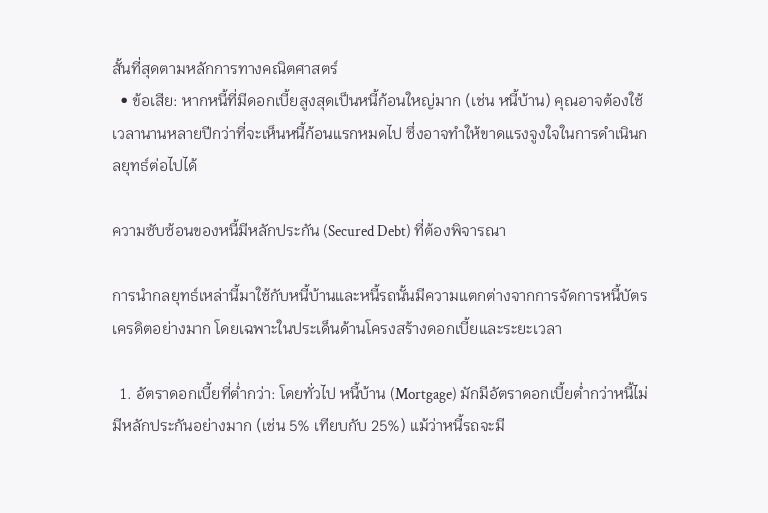สั้นที่สุดตามหลักการทางคณิตศาสตร์
  • ข้อเสีย: หากหนี้ที่มีดอกเบี้ยสูงสุดเป็นหนี้ก้อนใหญ่มาก (เช่น หนี้บ้าน) คุณอาจต้องใช้เวลานานหลายปีกว่าที่จะเห็นหนี้ก้อนแรกหมดไป ซึ่งอาจทำให้ขาดแรงจูงใจในการดำเนินกลยุทธ์ต่อไปได้

ความซับซ้อนของหนี้มีหลักประกัน (Secured Debt) ที่ต้องพิจารณา

การนำกลยุทธ์เหล่านี้มาใช้กับหนี้บ้านและหนี้รถนั้นมีความแตกต่างจากการจัดการหนี้บัตรเครดิตอย่างมาก โดยเฉพาะในประเด็นด้านโครงสร้างดอกเบี้ยและระยะเวลา

  1. อัตราดอกเบี้ยที่ต่ำกว่า: โดยทั่วไป หนี้บ้าน (Mortgage) มักมีอัตราดอกเบี้ยต่ำกว่าหนี้ไม่มีหลักประกันอย่างมาก (เช่น 5% เทียบกับ 25%) แม้ว่าหนี้รถจะมี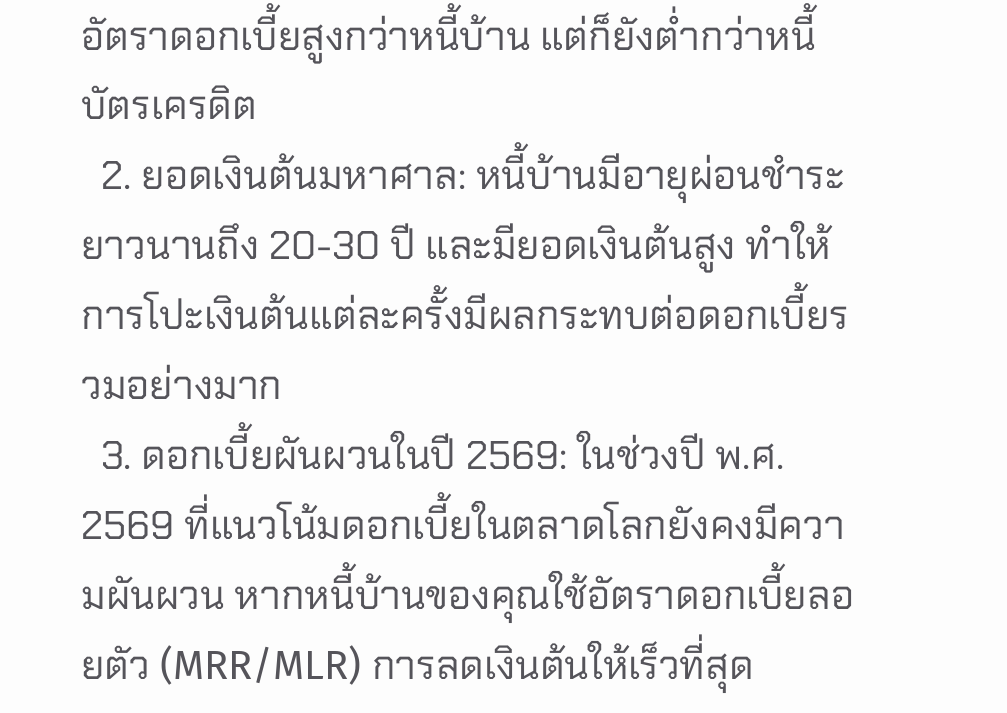อัตราดอกเบี้ยสูงกว่าหนี้บ้าน แต่ก็ยังต่ำกว่าหนี้บัตรเครดิต
  2. ยอดเงินต้นมหาศาล: หนี้บ้านมีอายุผ่อนชำระยาวนานถึง 20-30 ปี และมียอดเงินต้นสูง ทำให้การโปะเงินต้นแต่ละครั้งมีผลกระทบต่อดอกเบี้ยรวมอย่างมาก
  3. ดอกเบี้ยผันผวนในปี 2569: ในช่วงปี พ.ศ. 2569 ที่แนวโน้มดอกเบี้ยในตลาดโลกยังคงมีความผันผวน หากหนี้บ้านของคุณใช้อัตราดอกเบี้ยลอยตัว (MRR/MLR) การลดเงินต้นให้เร็วที่สุด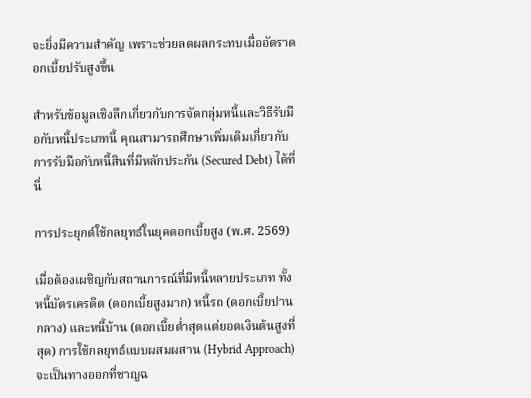จะยิ่งมีความสำคัญ เพราะช่วยลดผลกระทบเมื่ออัตราดอกเบี้ยปรับสูงขึ้น

สำหรับข้อมูลเชิงลึกเกี่ยวกับการจัดกลุ่มหนี้และวิธีรับมือกับหนี้ประเภทนี้ คุณสามารถศึกษาเพิ่มเติมเกี่ยวกับ การรับมือกับหนี้สินที่มีหลักประกัน (Secured Debt) ได้ที่นี่

การประยุกต์ใช้กลยุทธ์ในยุคดอกเบี้ยสูง (พ.ศ. 2569)

เมื่อต้องเผชิญกับสถานการณ์ที่มีหนี้หลายประเภท ทั้งหนี้บัตรเครดิต (ดอกเบี้ยสูงมาก) หนี้รถ (ดอกเบี้ยปานกลาง) และหนี้บ้าน (ดอกเบี้ยต่ำสุดแต่ยอดเงินต้นสูงที่สุด) การใช้กลยุทธ์แบบผสมผสาน (Hybrid Approach) จะเป็นทางออกที่ชาญฉ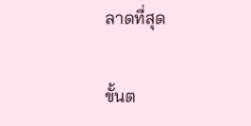ลาดที่สุด

ขั้นต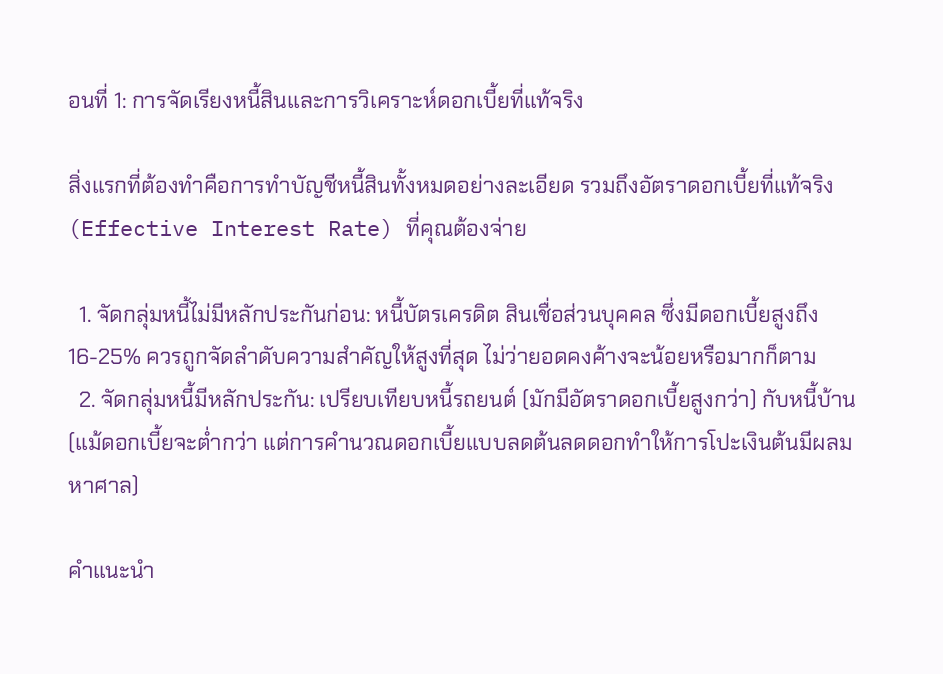อนที่ 1: การจัดเรียงหนี้สินและการวิเคราะห์ดอกเบี้ยที่แท้จริง

สิ่งแรกที่ต้องทำคือการทำบัญชีหนี้สินทั้งหมดอย่างละเอียด รวมถึงอัตราดอกเบี้ยที่แท้จริง (Effective Interest Rate) ที่คุณต้องจ่าย

  1. จัดกลุ่มหนี้ไม่มีหลักประกันก่อน: หนี้บัตรเครดิต สินเชื่อส่วนบุคคล ซึ่งมีดอกเบี้ยสูงถึง 16-25% ควรถูกจัดลำดับความสำคัญให้สูงที่สุด ไม่ว่ายอดคงค้างจะน้อยหรือมากก็ตาม
  2. จัดกลุ่มหนี้มีหลักประกัน: เปรียบเทียบหนี้รถยนต์ (มักมีอัตราดอกเบี้ยสูงกว่า) กับหนี้บ้าน (แม้ดอกเบี้ยจะต่ำกว่า แต่การคำนวณดอกเบี้ยแบบลดต้นลดดอกทำให้การโปะเงินต้นมีผลมหาศาล)

คำแนะนำ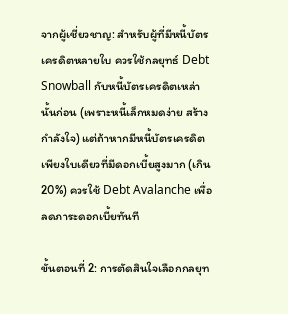จากผู้เชี่ยวชาญ: สำหรับผู้ที่มีหนี้บัตรเครดิตหลายใบ ควรใช้กลยุทธ์ Debt Snowball กับหนี้บัตรเครดิตเหล่านั้นก่อน (เพราะหนี้เล็กหมดง่าย สร้างกำลังใจ) แต่ถ้าหากมีหนี้บัตรเครดิตเพียงใบเดียวที่มีดอกเบี้ยสูงมาก (เกิน 20%) ควรใช้ Debt Avalanche เพื่อลดภาระดอกเบี้ยทันที

ขั้นตอนที่ 2: การตัดสินใจเลือกกลยุท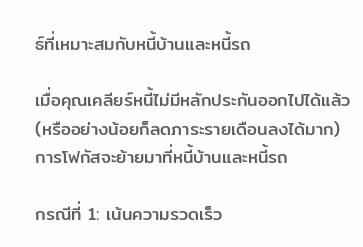ธ์ที่เหมาะสมกับหนี้บ้านและหนี้รถ

เมื่อคุณเคลียร์หนี้ไม่มีหลักประกันออกไปได้แล้ว (หรืออย่างน้อยก็ลดภาระรายเดือนลงได้มาก) การโฟกัสจะย้ายมาที่หนี้บ้านและหนี้รถ

กรณีที่ 1: เน้นความรวดเร็ว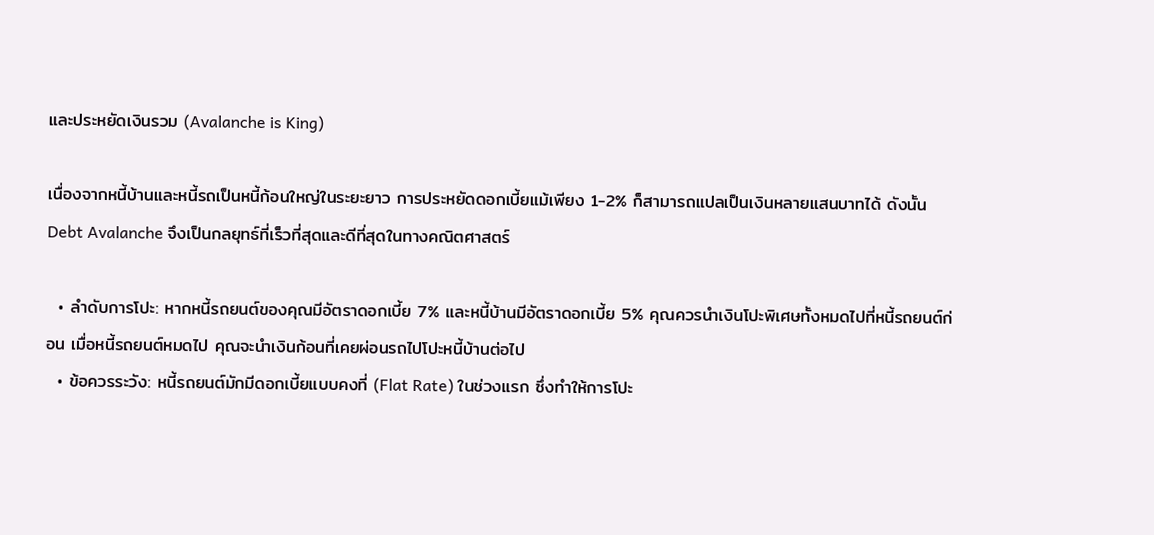และประหยัดเงินรวม (Avalanche is King)

เนื่องจากหนี้บ้านและหนี้รถเป็นหนี้ก้อนใหญ่ในระยะยาว การประหยัดดอกเบี้ยแม้เพียง 1-2% ก็สามารถแปลเป็นเงินหลายแสนบาทได้ ดังนั้น Debt Avalanche จึงเป็นกลยุทธ์ที่เร็วที่สุดและดีที่สุดในทางคณิตศาสตร์

  • ลำดับการโปะ: หากหนี้รถยนต์ของคุณมีอัตราดอกเบี้ย 7% และหนี้บ้านมีอัตราดอกเบี้ย 5% คุณควรนำเงินโปะพิเศษทั้งหมดไปที่หนี้รถยนต์ก่อน เมื่อหนี้รถยนต์หมดไป คุณจะนำเงินก้อนที่เคยผ่อนรถไปโปะหนี้บ้านต่อไป
  • ข้อควรระวัง: หนี้รถยนต์มักมีดอกเบี้ยแบบคงที่ (Flat Rate) ในช่วงแรก ซึ่งทำให้การโปะ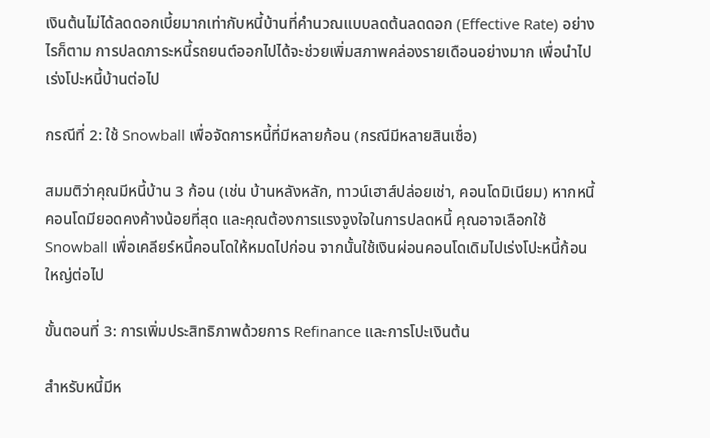เงินต้นไม่ได้ลดดอกเบี้ยมากเท่ากับหนี้บ้านที่คำนวณแบบลดต้นลดดอก (Effective Rate) อย่างไรก็ตาม การปลดภาระหนี้รถยนต์ออกไปได้จะช่วยเพิ่มสภาพคล่องรายเดือนอย่างมาก เพื่อนำไปเร่งโปะหนี้บ้านต่อไป

กรณีที่ 2: ใช้ Snowball เพื่อจัดการหนี้ที่มีหลายก้อน (กรณีมีหลายสินเชื่อ)

สมมติว่าคุณมีหนี้บ้าน 3 ก้อน (เช่น บ้านหลังหลัก, ทาวน์เฮาส์ปล่อยเช่า, คอนโดมิเนียม) หากหนี้คอนโดมียอดคงค้างน้อยที่สุด และคุณต้องการแรงจูงใจในการปลดหนี้ คุณอาจเลือกใช้ Snowball เพื่อเคลียร์หนี้คอนโดให้หมดไปก่อน จากนั้นใช้เงินผ่อนคอนโดเดิมไปเร่งโปะหนี้ก้อนใหญ่ต่อไป

ขั้นตอนที่ 3: การเพิ่มประสิทธิภาพด้วยการ Refinance และการโปะเงินต้น

สำหรับหนี้มีห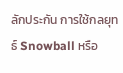ลักประกัน การใช้กลยุทธ์ Snowball หรือ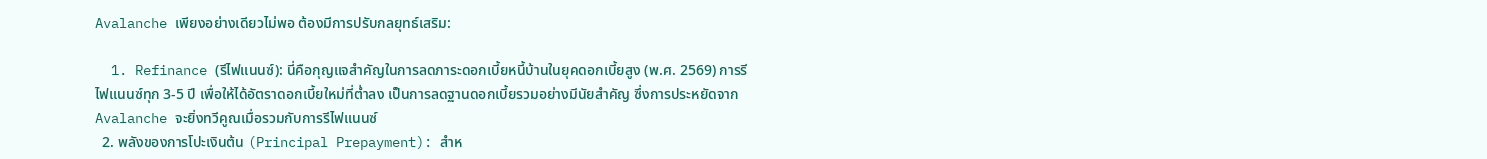Avalanche เพียงอย่างเดียวไม่พอ ต้องมีการปรับกลยุทธ์เสริม:

  1. Refinance (รีไฟแนนซ์): นี่คือกุญแจสำคัญในการลดภาระดอกเบี้ยหนี้บ้านในยุคดอกเบี้ยสูง (พ.ศ. 2569) การรีไฟแนนซ์ทุก 3-5 ปี เพื่อให้ได้อัตราดอกเบี้ยใหม่ที่ต่ำลง เป็นการลดฐานดอกเบี้ยรวมอย่างมีนัยสำคัญ ซึ่งการประหยัดจาก Avalanche จะยิ่งทวีคูณเมื่อรวมกับการรีไฟแนนซ์
  2. พลังของการโปะเงินต้น (Principal Prepayment): สำห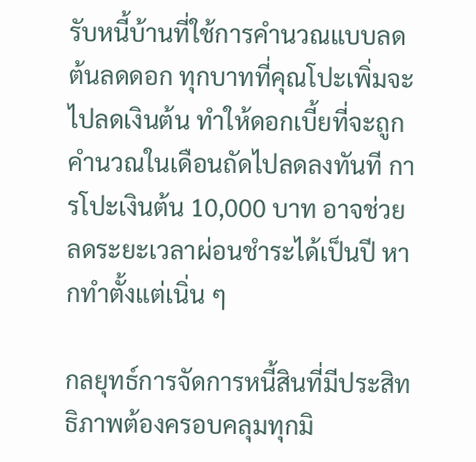รับหนี้บ้านที่ใช้การคำนวณแบบลดต้นลดดอก ทุกบาทที่คุณโปะเพิ่มจะไปลดเงินต้น ทำให้ดอกเบี้ยที่จะถูกคำนวณในเดือนถัดไปลดลงทันที การโปะเงินต้น 10,000 บาท อาจช่วยลดระยะเวลาผ่อนชำระได้เป็นปี หากทำตั้งแต่เนิ่น ๆ

กลยุทธ์การจัดการหนี้สินที่มีประสิทธิภาพต้องครอบคลุมทุกมิ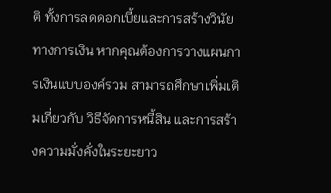ติ ทั้งการลดดอกเบี้ยและการสร้างวินัยทางการเงิน หากคุณต้องการวางแผนการเงินแบบองค์รวม สามารถศึกษาเพิ่มเติมเกี่ยวกับ วิธีจัดการหนี้สิน และการสร้างความมั่งคั่งในระยะยาว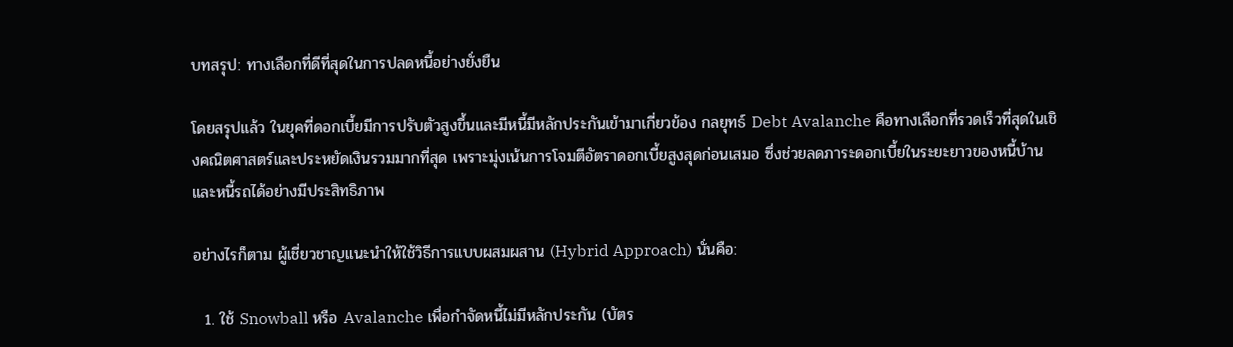บทสรุป: ทางเลือกที่ดีที่สุดในการปลดหนี้อย่างยั่งยืน

โดยสรุปแล้ว ในยุคที่ดอกเบี้ยมีการปรับตัวสูงขึ้นและมีหนี้มีหลักประกันเข้ามาเกี่ยวข้อง กลยุทธ์ Debt Avalanche คือทางเลือกที่รวดเร็วที่สุดในเชิงคณิตศาสตร์และประหยัดเงินรวมมากที่สุด เพราะมุ่งเน้นการโจมตีอัตราดอกเบี้ยสูงสุดก่อนเสมอ ซึ่งช่วยลดภาระดอกเบี้ยในระยะยาวของหนี้บ้านและหนี้รถได้อย่างมีประสิทธิภาพ

อย่างไรก็ตาม ผู้เชี่ยวชาญแนะนำให้ใช้วิธีการแบบผสมผสาน (Hybrid Approach) นั่นคือ:

  1. ใช้ Snowball หรือ Avalanche เพื่อกำจัดหนี้ไม่มีหลักประกัน (บัตร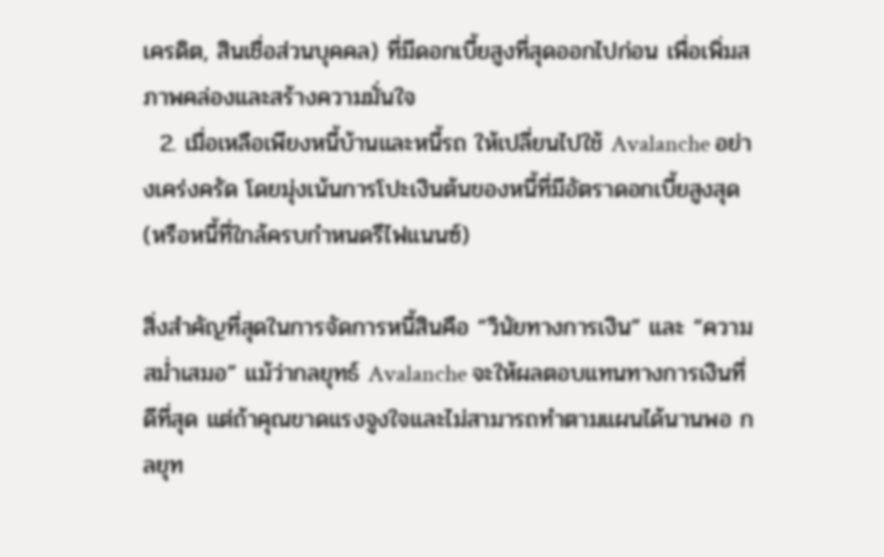เครดิต, สินเชื่อส่วนบุคคล) ที่มีดอกเบี้ยสูงที่สุดออกไปก่อน เพื่อเพิ่มสภาพคล่องและสร้างความมั่นใจ
  2. เมื่อเหลือเพียงหนี้บ้านและหนี้รถ ให้เปลี่ยนไปใช้ Avalanche อย่างเคร่งครัด โดยมุ่งเน้นการโปะเงินต้นของหนี้ที่มีอัตราดอกเบี้ยสูงสุด (หรือหนี้ที่ใกล้ครบกำหนดรีไฟแนนซ์)

สิ่งสำคัญที่สุดในการจัดการหนี้สินคือ “วินัยทางการเงิน” และ “ความสม่ำเสมอ” แม้ว่ากลยุทธ์ Avalanche จะให้ผลตอบแทนทางการเงินที่ดีที่สุด แต่ถ้าคุณขาดแรงจูงใจและไม่สามารถทำตามแผนได้นานพอ กลยุท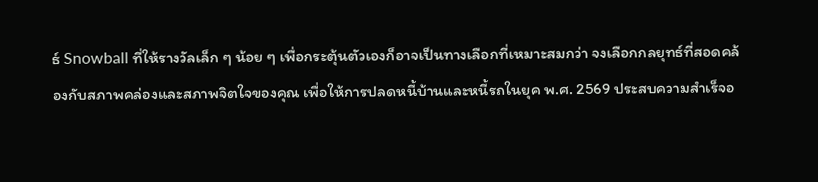ธ์ Snowball ที่ให้รางวัลเล็ก ๆ น้อย ๆ เพื่อกระตุ้นตัวเองก็อาจเป็นทางเลือกที่เหมาะสมกว่า จงเลือกกลยุทธ์ที่สอดคล้องกับสภาพคล่องและสภาพจิตใจของคุณ เพื่อให้การปลดหนี้บ้านและหนี้รถในยุค พ.ศ. 2569 ประสบความสำเร็จอ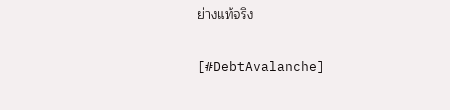ย่างแท้จริง

[#DebtAvalanche]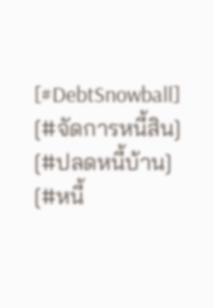[#DebtSnowball] [#จัดการหนี้สิน] [#ปลดหนี้บ้าน] [#หนี้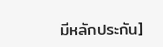มีหลักประกัน]